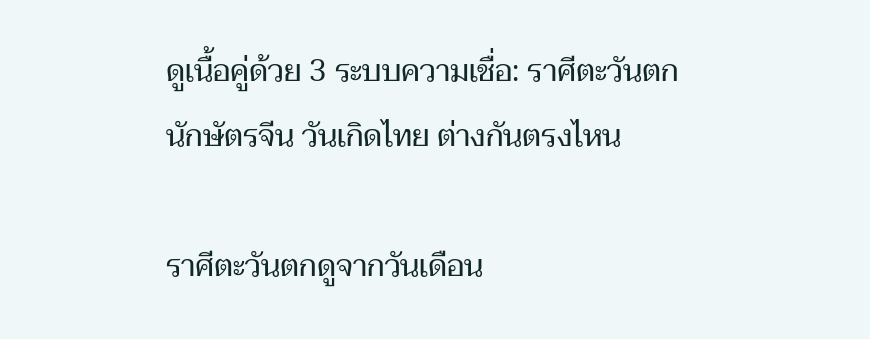ดูเนื้อคู่ด้วย 3 ระบบความเชื่อ: ราศีตะวันตก นักษัตรจีน วันเกิดไทย ต่างกันตรงไหน

ราศีตะวันตกดูจากวันเดือน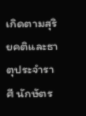เกิดตามสุริยคติและธาตุประจำราศี นักษัตร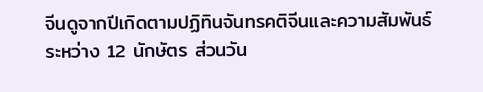จีนดูจากปีเกิดตามปฏิทินจันทรคติจีนและความสัมพันธ์ระหว่าง 12 นักษัตร ส่วนวัน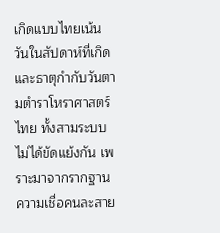เกิดแบบไทยเน้นวันในสัปดาห์ที่เกิดและธาตุกำกับวันตามตำราโหราศาสตร์ไทย ทั้งสามระบบไม่ได้ขัดแย้งกัน เพราะมาจากรากฐานความเชื่อคนละสาย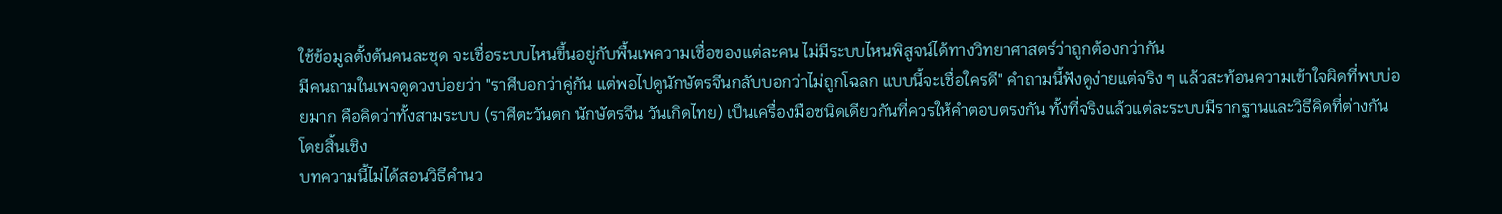ใช้ข้อมูลตั้งต้นคนละชุด จะเชื่อระบบไหนขึ้นอยู่กับพื้นเพความเชื่อของแต่ละคน ไม่มีระบบไหนพิสูจน์ได้ทางวิทยาศาสตร์ว่าถูกต้องกว่ากัน
มีคนถามในเพจดูดวงบ่อยว่า "ราศีบอกว่าคู่กัน แต่พอไปดูนักษัตรจีนกลับบอกว่าไม่ถูกโฉลก แบบนี้จะเชื่อใครดี" คำถามนี้ฟังดูง่ายแต่จริง ๆ แล้วสะท้อนความเข้าใจผิดที่พบบ่อยมาก คือคิดว่าทั้งสามระบบ (ราศีตะวันตก นักษัตรจีน วันเกิดไทย) เป็นเครื่องมือชนิดเดียวกันที่ควรให้คำตอบตรงกัน ทั้งที่จริงแล้วแต่ละระบบมีรากฐานและวิธีคิดที่ต่างกันโดยสิ้นเชิง
บทความนี้ไม่ได้สอนวิธีคำนว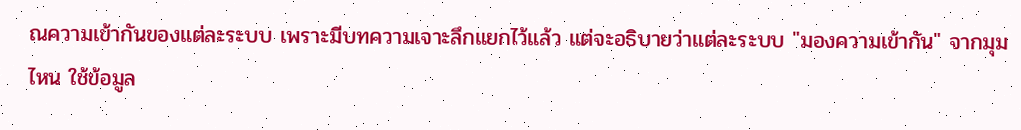ณความเข้ากันของแต่ละระบบ เพราะมีบทความเจาะลึกแยกไว้แล้ว แต่จะอธิบายว่าแต่ละระบบ "มองความเข้ากัน" จากมุมไหน ใช้ข้อมูล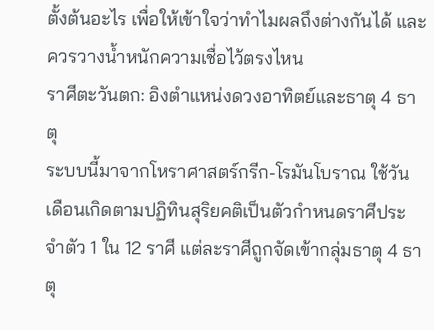ตั้งต้นอะไร เพื่อให้เข้าใจว่าทำไมผลถึงต่างกันได้ และควรวางน้ำหนักความเชื่อไว้ตรงไหน
ราศีตะวันตก: อิงตำแหน่งดวงอาทิตย์และธาตุ 4 ธาตุ
ระบบนี้มาจากโหราศาสตร์กรีก-โรมันโบราณ ใช้วันเดือนเกิดตามปฏิทินสุริยคติเป็นตัวกำหนดราศีประจำตัว 1 ใน 12 ราศี แต่ละราศีถูกจัดเข้ากลุ่มธาตุ 4 ธาตุ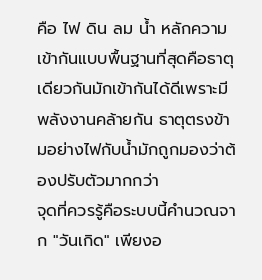คือ ไฟ ดิน ลม น้ำ หลักความเข้ากันแบบพื้นฐานที่สุดคือธาตุเดียวกันมักเข้ากันได้ดีเพราะมีพลังงานคล้ายกัน ธาตุตรงข้ามอย่างไฟกับน้ำมักถูกมองว่าต้องปรับตัวมากกว่า
จุดที่ควรรู้คือระบบนี้คำนวณจาก "วันเกิด" เพียงอ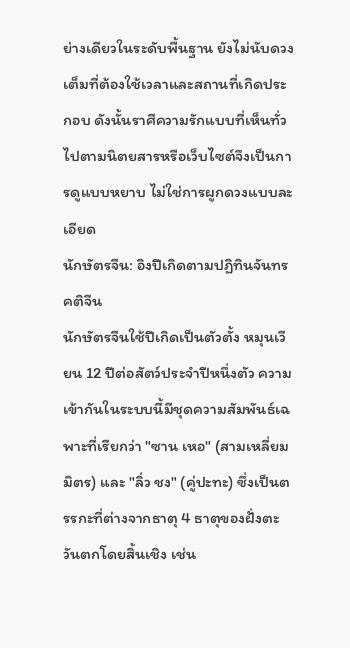ย่างเดียวในระดับพื้นฐาน ยังไม่นับดวงเต็มที่ต้องใช้เวลาและสถานที่เกิดประกอบ ดังนั้นราศีความรักแบบที่เห็นทั่วไปตามนิตยสารหรือเว็บไซต์จึงเป็นการดูแบบหยาบ ไม่ใช่การผูกดวงแบบละเอียด
นักษัตรจีน: อิงปีเกิดตามปฏิทินจันทรคติจีน
นักษัตรจีนใช้ปีเกิดเป็นตัวตั้ง หมุนเวียน 12 ปีต่อสัตว์ประจำปีหนึ่งตัว ความเข้ากันในระบบนี้มีชุดความสัมพันธ์เฉพาะที่เรียกว่า "ซาน เหอ" (สามเหลี่ยมมิตร) และ "ลิ่ว ชง" (คู่ปะทะ) ซึ่งเป็นตรรกะที่ต่างจากธาตุ 4 ธาตุของฝั่งตะวันตกโดยสิ้นเชิง เช่น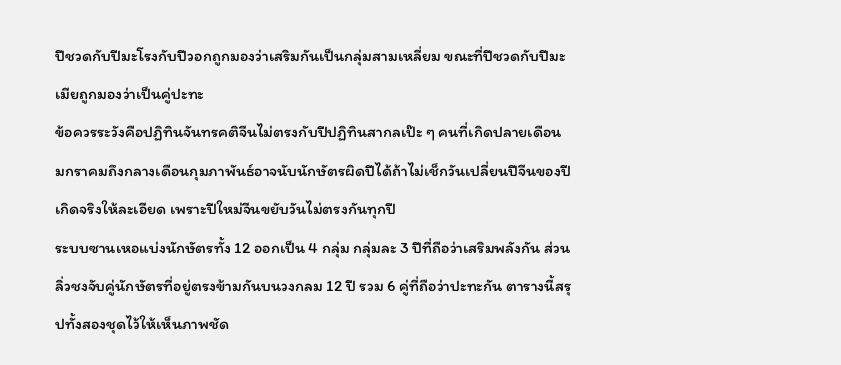ปีชวดกับปีมะโรงกับปีวอกถูกมองว่าเสริมกันเป็นกลุ่มสามเหลี่ยม ขณะที่ปีชวดกับปีมะเมียถูกมองว่าเป็นคู่ปะทะ
ข้อควรระวังคือปฏิทินจันทรคติจีนไม่ตรงกับปีปฏิทินสากลเป๊ะ ๆ คนที่เกิดปลายเดือนมกราคมถึงกลางเดือนกุมภาพันธ์อาจนับนักษัตรผิดปีได้ถ้าไม่เช็กวันเปลี่ยนปีจีนของปีเกิดจริงให้ละเอียด เพราะปีใหม่จีนขยับวันไม่ตรงกันทุกปี
ระบบซานเหอแบ่งนักษัตรทั้ง 12 ออกเป็น 4 กลุ่ม กลุ่มละ 3 ปีที่ถือว่าเสริมพลังกัน ส่วนลิ่วชงจับคู่นักษัตรที่อยู่ตรงข้ามกันบนวงกลม 12 ปี รวม 6 คู่ที่ถือว่าปะทะกัน ตารางนี้สรุปทั้งสองชุดไว้ให้เห็นภาพชัด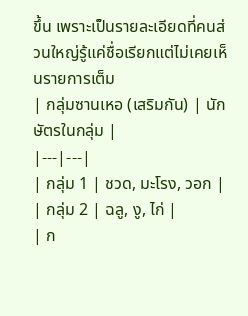ขึ้น เพราะเป็นรายละเอียดที่คนส่วนใหญ่รู้แค่ชื่อเรียกแต่ไม่เคยเห็นรายการเต็ม
| กลุ่มซานเหอ (เสริมกัน) | นักษัตรในกลุ่ม |
|---|---|
| กลุ่ม 1 | ชวด, มะโรง, วอก |
| กลุ่ม 2 | ฉลู, งู, ไก่ |
| ก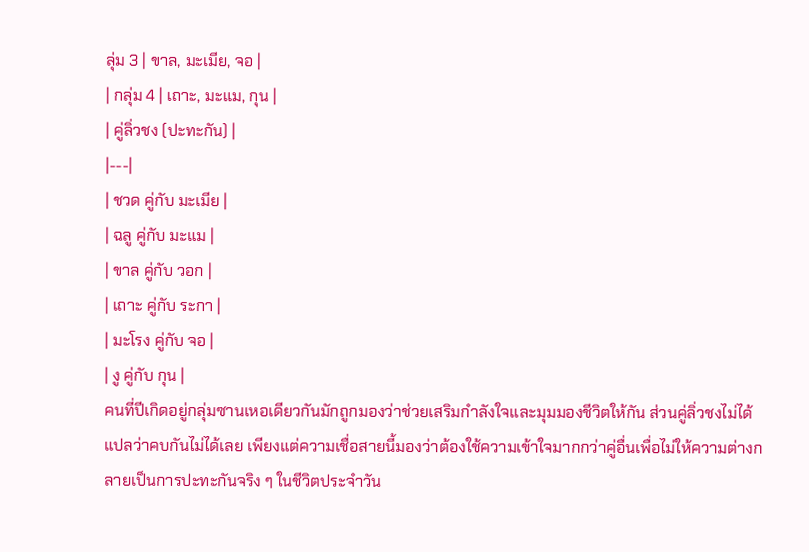ลุ่ม 3 | ขาล, มะเมีย, จอ |
| กลุ่ม 4 | เถาะ, มะแม, กุน |
| คู่ลิ่วชง (ปะทะกัน) |
|---|
| ชวด คู่กับ มะเมีย |
| ฉลู คู่กับ มะแม |
| ขาล คู่กับ วอก |
| เถาะ คู่กับ ระกา |
| มะโรง คู่กับ จอ |
| งู คู่กับ กุน |
คนที่ปีเกิดอยู่กลุ่มซานเหอเดียวกันมักถูกมองว่าช่วยเสริมกำลังใจและมุมมองชีวิตให้กัน ส่วนคู่ลิ่วชงไม่ได้แปลว่าคบกันไม่ได้เลย เพียงแต่ความเชื่อสายนี้มองว่าต้องใช้ความเข้าใจมากกว่าคู่อื่นเพื่อไม่ให้ความต่างกลายเป็นการปะทะกันจริง ๆ ในชีวิตประจำวัน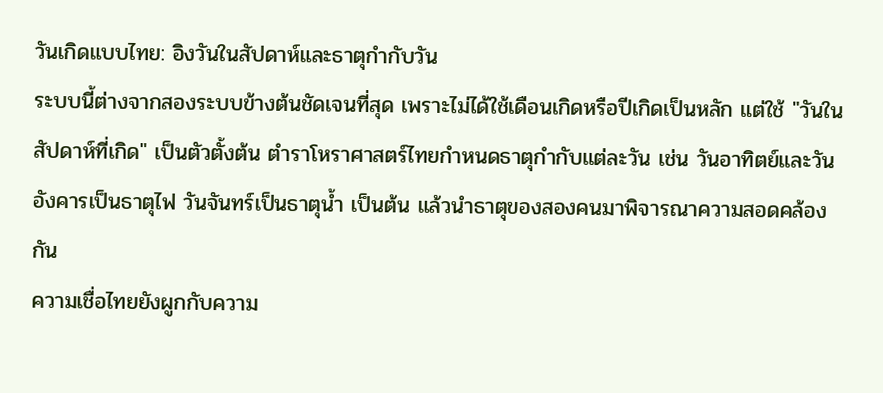วันเกิดแบบไทย: อิงวันในสัปดาห์และธาตุกำกับวัน
ระบบนี้ต่างจากสองระบบข้างต้นชัดเจนที่สุด เพราะไม่ได้ใช้เดือนเกิดหรือปีเกิดเป็นหลัก แต่ใช้ "วันในสัปดาห์ที่เกิด" เป็นตัวตั้งต้น ตำราโหราศาสตร์ไทยกำหนดธาตุกำกับแต่ละวัน เช่น วันอาทิตย์และวันอังคารเป็นธาตุไฟ วันจันทร์เป็นธาตุน้ำ เป็นต้น แล้วนำธาตุของสองคนมาพิจารณาความสอดคล้องกัน
ความเชื่อไทยยังผูกกับความ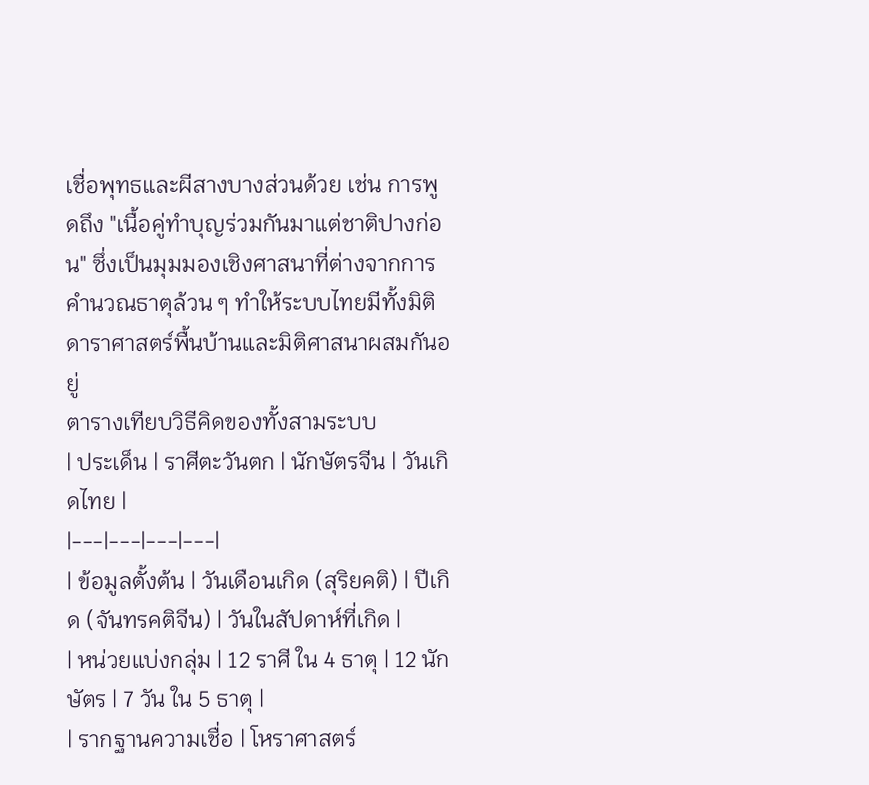เชื่อพุทธและผีสางบางส่วนด้วย เช่น การพูดถึง "เนื้อคู่ทำบุญร่วมกันมาแต่ชาติปางก่อน" ซึ่งเป็นมุมมองเชิงศาสนาที่ต่างจากการคำนวณธาตุล้วน ๆ ทำให้ระบบไทยมีทั้งมิติดาราศาสตร์พื้นบ้านและมิติศาสนาผสมกันอยู่
ตารางเทียบวิธีคิดของทั้งสามระบบ
| ประเด็น | ราศีตะวันตก | นักษัตรจีน | วันเกิดไทย |
|---|---|---|---|
| ข้อมูลตั้งต้น | วันเดือนเกิด (สุริยคติ) | ปีเกิด (จันทรคติจีน) | วันในสัปดาห์ที่เกิด |
| หน่วยแบ่งกลุ่ม | 12 ราศี ใน 4 ธาตุ | 12 นักษัตร | 7 วัน ใน 5 ธาตุ |
| รากฐานความเชื่อ | โหราศาสตร์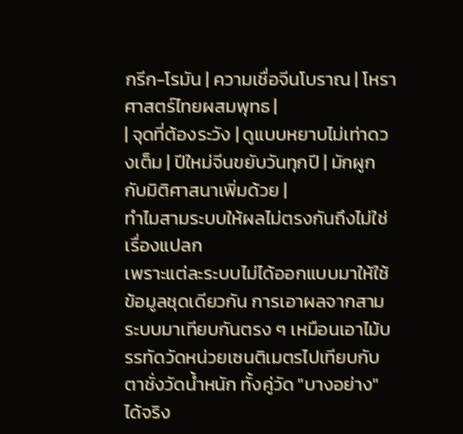กรีก-โรมัน | ความเชื่อจีนโบราณ | โหราศาสตร์ไทยผสมพุทธ |
| จุดที่ต้องระวัง | ดูแบบหยาบไม่เท่าดวงเต็ม | ปีใหม่จีนขยับวันทุกปี | มักผูกกับมิติศาสนาเพิ่มด้วย |
ทำไมสามระบบให้ผลไม่ตรงกันถึงไม่ใช่เรื่องแปลก
เพราะแต่ละระบบไม่ได้ออกแบบมาให้ใช้ข้อมูลชุดเดียวกัน การเอาผลจากสามระบบมาเทียบกันตรง ๆ เหมือนเอาไม้บรรทัดวัดหน่วยเซนติเมตรไปเทียบกับตาชั่งวัดน้ำหนัก ทั้งคู่วัด "บางอย่าง" ได้จริง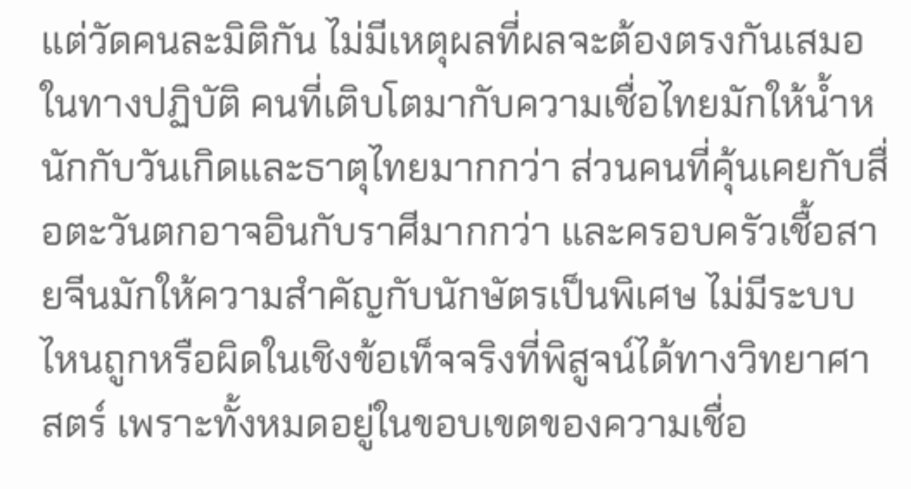แต่วัดคนละมิติกัน ไม่มีเหตุผลที่ผลจะต้องตรงกันเสมอ
ในทางปฏิบัติ คนที่เติบโตมากับความเชื่อไทยมักให้น้ำหนักกับวันเกิดและธาตุไทยมากกว่า ส่วนคนที่คุ้นเคยกับสื่อตะวันตกอาจอินกับราศีมากกว่า และครอบครัวเชื้อสายจีนมักให้ความสำคัญกับนักษัตรเป็นพิเศษ ไม่มีระบบไหนถูกหรือผิดในเชิงข้อเท็จจริงที่พิสูจน์ได้ทางวิทยาศาสตร์ เพราะทั้งหมดอยู่ในขอบเขตของความเชื่อ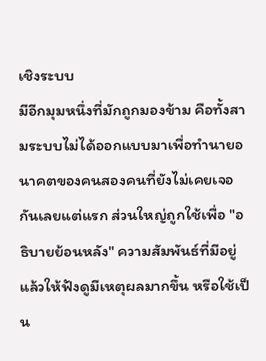เชิงระบบ
มีอีกมุมหนึ่งที่มักถูกมองข้าม คือทั้งสามระบบไม่ได้ออกแบบมาเพื่อทำนายอนาคตของคนสองคนที่ยังไม่เคยเจอกันเลยแต่แรก ส่วนใหญ่ถูกใช้เพื่อ "อธิบายย้อนหลัง" ความสัมพันธ์ที่มีอยู่แล้วให้ฟังดูมีเหตุผลมากขึ้น หรือใช้เป็น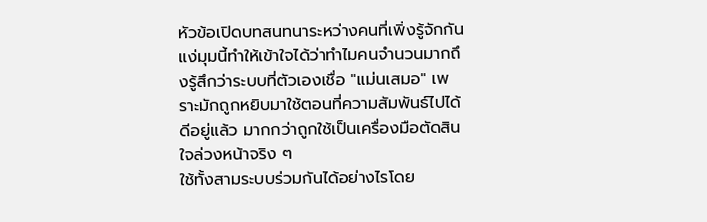หัวข้อเปิดบทสนทนาระหว่างคนที่เพิ่งรู้จักกัน แง่มุมนี้ทำให้เข้าใจได้ว่าทำไมคนจำนวนมากถึงรู้สึกว่าระบบที่ตัวเองเชื่อ "แม่นเสมอ" เพราะมักถูกหยิบมาใช้ตอนที่ความสัมพันธ์ไปได้ดีอยู่แล้ว มากกว่าถูกใช้เป็นเครื่องมือตัดสินใจล่วงหน้าจริง ๆ
ใช้ทั้งสามระบบร่วมกันได้อย่างไรโดย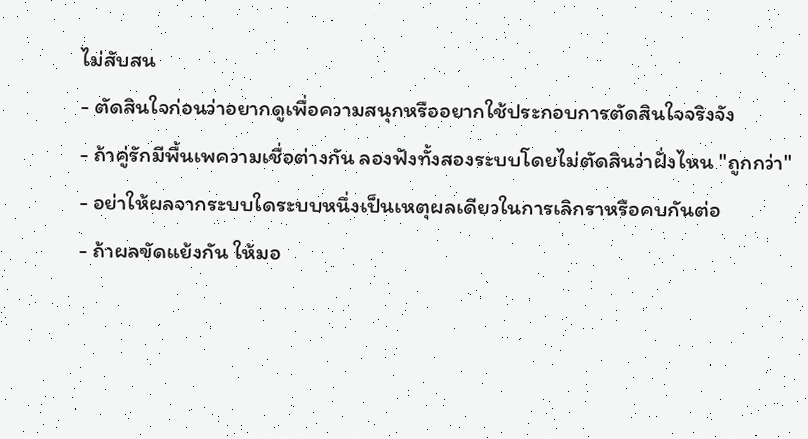ไม่สับสน
- ตัดสินใจก่อนว่าอยากดูเพื่อความสนุกหรืออยากใช้ประกอบการตัดสินใจจริงจัง
- ถ้าคู่รักมีพื้นเพความเชื่อต่างกัน ลองฟังทั้งสองระบบโดยไม่ตัดสินว่าฝั่งไหน "ถูกกว่า"
- อย่าให้ผลจากระบบใดระบบหนึ่งเป็นเหตุผลเดียวในการเลิกราหรือคบกันต่อ
- ถ้าผลขัดแย้งกัน ให้มอ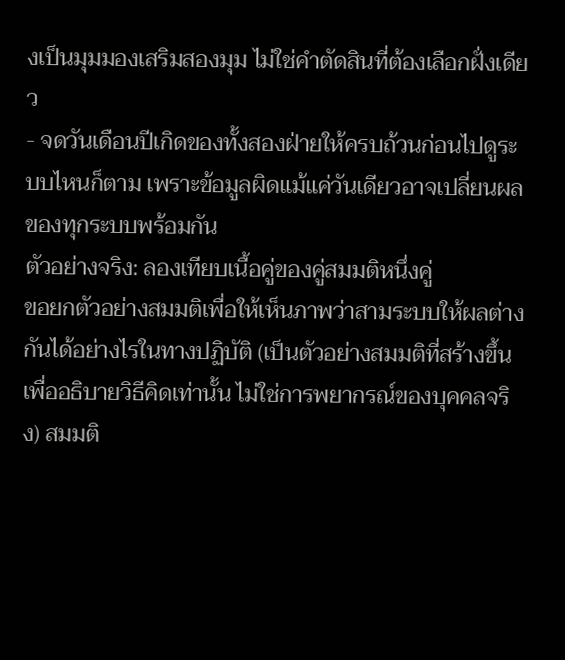งเป็นมุมมองเสริมสองมุม ไม่ใช่คำตัดสินที่ต้องเลือกฝั่งเดียว
- จดวันเดือนปีเกิดของทั้งสองฝ่ายให้ครบถ้วนก่อนไปดูระบบไหนก็ตาม เพราะข้อมูลผิดแม้แค่วันเดียวอาจเปลี่ยนผลของทุกระบบพร้อมกัน
ตัวอย่างจริง: ลองเทียบเนื้อคู่ของคู่สมมติหนึ่งคู่
ขอยกตัวอย่างสมมติเพื่อให้เห็นภาพว่าสามระบบให้ผลต่างกันได้อย่างไรในทางปฏิบัติ (เป็นตัวอย่างสมมติที่สร้างขึ้นเพื่ออธิบายวิธีคิดเท่านั้น ไม่ใช่การพยากรณ์ของบุคคลจริง) สมมติ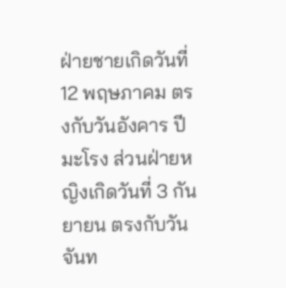ฝ่ายชายเกิดวันที่ 12 พฤษภาคม ตรงกับวันอังคาร ปีมะโรง ส่วนฝ่ายหญิงเกิดวันที่ 3 กันยายน ตรงกับวันจันท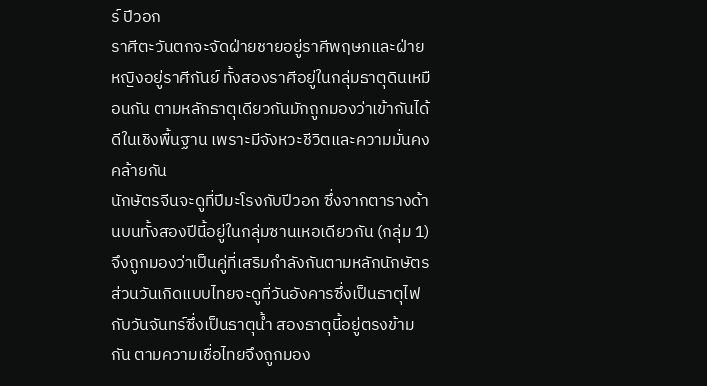ร์ ปีวอก
ราศีตะวันตกจะจัดฝ่ายชายอยู่ราศีพฤษภและฝ่ายหญิงอยู่ราศีกันย์ ทั้งสองราศีอยู่ในกลุ่มธาตุดินเหมือนกัน ตามหลักธาตุเดียวกันมักถูกมองว่าเข้ากันได้ดีในเชิงพื้นฐาน เพราะมีจังหวะชีวิตและความมั่นคงคล้ายกัน
นักษัตรจีนจะดูที่ปีมะโรงกับปีวอก ซึ่งจากตารางด้านบนทั้งสองปีนี้อยู่ในกลุ่มซานเหอเดียวกัน (กลุ่ม 1) จึงถูกมองว่าเป็นคู่ที่เสริมกำลังกันตามหลักนักษัตร
ส่วนวันเกิดแบบไทยจะดูที่วันอังคารซึ่งเป็นธาตุไฟ กับวันจันทร์ซึ่งเป็นธาตุน้ำ สองธาตุนี้อยู่ตรงข้ามกัน ตามความเชื่อไทยจึงถูกมอง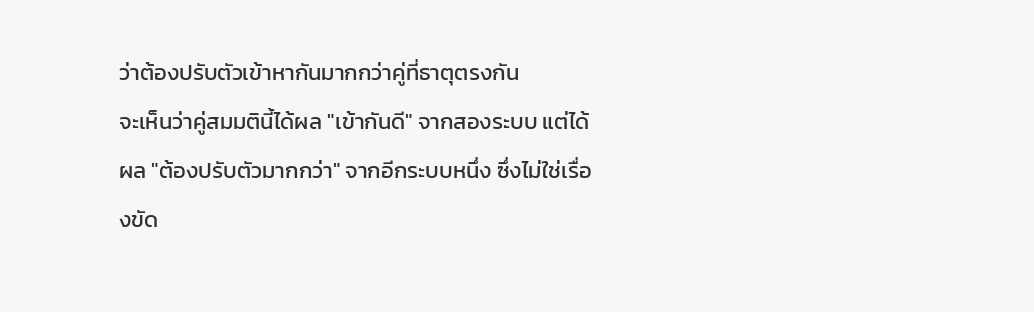ว่าต้องปรับตัวเข้าหากันมากกว่าคู่ที่ธาตุตรงกัน
จะเห็นว่าคู่สมมตินี้ได้ผล "เข้ากันดี" จากสองระบบ แต่ได้ผล "ต้องปรับตัวมากกว่า" จากอีกระบบหนึ่ง ซึ่งไม่ใช่เรื่องขัด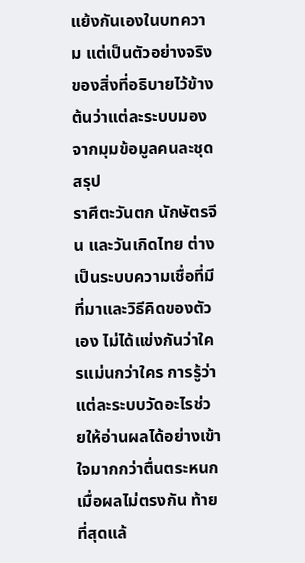แย้งกันเองในบทความ แต่เป็นตัวอย่างจริงของสิ่งที่อธิบายไว้ข้างต้นว่าแต่ละระบบมองจากมุมข้อมูลคนละชุด
สรุป
ราศีตะวันตก นักษัตรจีน และวันเกิดไทย ต่างเป็นระบบความเชื่อที่มีที่มาและวิธีคิดของตัวเอง ไม่ได้แข่งกันว่าใครแม่นกว่าใคร การรู้ว่าแต่ละระบบวัดอะไรช่วยให้อ่านผลได้อย่างเข้าใจมากกว่าตื่นตระหนกเมื่อผลไม่ตรงกัน ท้ายที่สุดแล้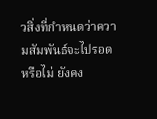วสิ่งที่กำหนดว่าความสัมพันธ์จะไปรอดหรือไม่ ยังคง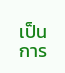เป็นการ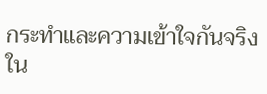กระทำและความเข้าใจกันจริงใน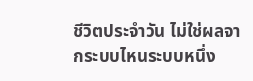ชีวิตประจำวัน ไม่ใช่ผลจากระบบไหนระบบหนึ่ง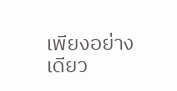เพียงอย่างเดียว